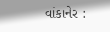વાંકાનેર :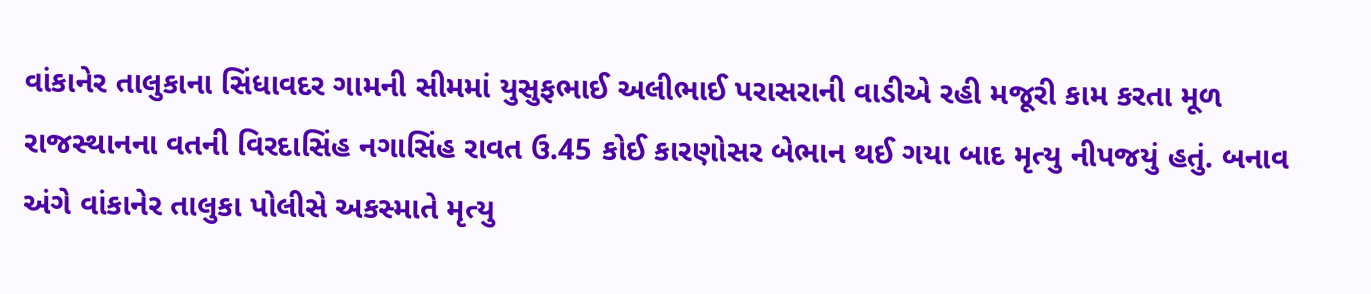વાંકાનેર તાલુકાના સિંધાવદર ગામની સીમમાં યુસુફભાઈ અલીભાઈ પરાસરાની વાડીએ રહી મજૂરી કામ કરતા મૂળ રાજસ્થાનના વતની વિરદાસિંહ નગાસિંહ રાવત ઉ.45 કોઈ કારણોસર બેભાન થઈ ગયા બાદ મૃત્યુ નીપજયું હતું. બનાવ અંગે વાંકાનેર તાલુકા પોલીસે અકસ્માતે મૃત્યુ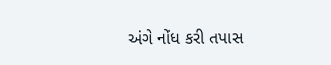અંગે નોંધ કરી તપાસ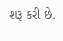શરૂ કરી છે.